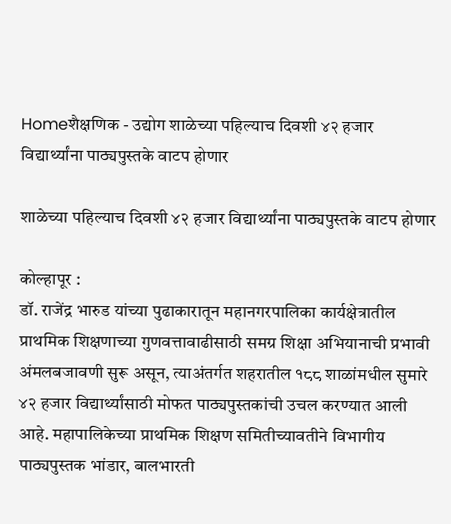Homeशैक्षणिक - उद्योग शाळेच्या पहिल्याच दिवशी ४२ हजार विद्यार्थ्यांना पाठ्यपुस्तके वाटप होणार

शाळेच्या पहिल्याच दिवशी ४२ हजार विद्यार्थ्यांना पाठ्यपुस्तके वाटप होणार

कोल्हापूर :
डॉ. राजेंद्र भारुड यांच्या पुढाकारातून महानगरपालिका कार्यक्षेत्रातील प्राथमिक शिक्षणाच्या गुणवत्तावाढीसाठी समग्र शिक्षा अभियानाची प्रभावी अंमलबजावणी सुरू असून, त्याअंतर्गत शहरातील १८८ शाळांमधील सुमारे ४२ हजार विद्यार्थ्यांसाठी मोफत पाठ्यपुस्तकांची उचल करण्यात आली आहे. महापालिकेच्या प्राथमिक शिक्षण समितीच्यावतीने विभागीय पाठ्यपुस्तक भांडार, बालभारती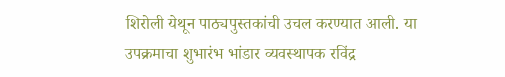शिरोली येथून पाठ्यपुस्तकांची उचल करण्यात आली. या उपक्रमाचा शुभारंभ भांडार व्यवस्थापक रविंद्र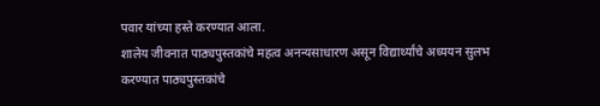पवार यांच्या हस्ते करण्यात आला.
शालेय जीवनात पाठ्यपुस्तकांचे महत्व अनन्यसाधारण असून विद्यार्थ्यांचे अध्ययन सुलभ करण्यात पाठ्यपुस्तकांचे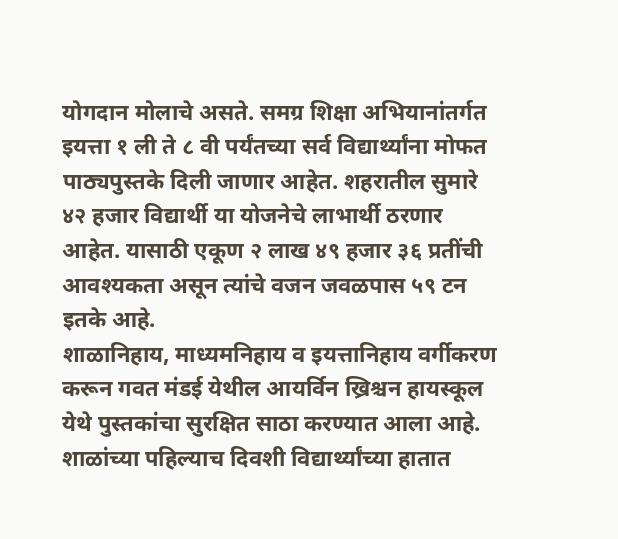योगदान मोलाचे असते. समग्र शिक्षा अभियानांतर्गत इयत्ता १ ली ते ८ वी पर्यंतच्या सर्व विद्यार्थ्यांना मोफत पाठ्यपुस्तके दिली जाणार आहेत. शहरातील सुमारे ४२ हजार विद्यार्थी या योजनेचे लाभार्थी ठरणार आहेत. यासाठी एकूण २ लाख ४९ हजार ३६ प्रतींची आवश्यकता असून त्यांचे वजन जवळपास ५९ टन इतके आहे.
शाळानिहाय, माध्यमनिहाय व इयत्तानिहाय वर्गीकरण करून गवत मंडई येथील आयर्विन ख्रिश्चन हायस्कूल येथे पुस्तकांचा सुरक्षित साठा करण्यात आला आहे. शाळांच्या पहिल्याच दिवशी विद्यार्थ्यांच्या हातात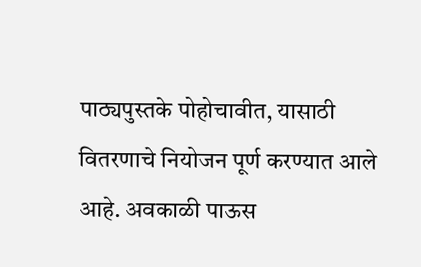पाठ्यपुस्तके पोहोचावीत, यासाठी वितरणाचे नियोजन पूर्ण करण्यात आले आहे. अवकाळी पाऊस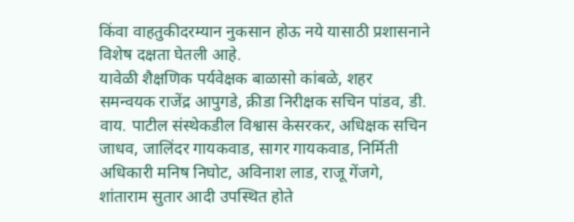किंवा वाहतुकीदरम्यान नुकसान होऊ नये यासाठी प्रशासनाने विशेष दक्षता घेतली आहे.
यावेळी शैक्षणिक पर्यवेक्षक बाळासो कांबळे, शहर समन्वयक राजेंद्र आपुगडे, क्रीडा निरीक्षक सचिन पांडव, डी. वाय. पाटील संस्थेकडील विश्वास केसरकर, अधिक्षक सचिन जाधव, जालिंदर गायकवाड, सागर गायकवाड, निर्मिती अधिकारी मनिष निघोट, अविनाश लाड, राजू गेंजगे, शांताराम सुतार आदी उपस्थित होते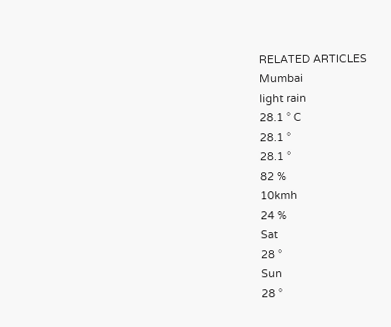RELATED ARTICLES
Mumbai
light rain
28.1 ° C
28.1 °
28.1 °
82 %
10kmh
24 %
Sat
28 °
Sun
28 °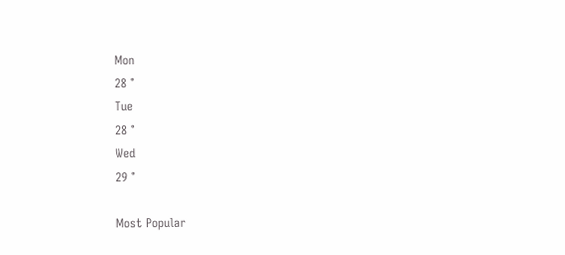Mon
28 °
Tue
28 °
Wed
29 °

Most Popular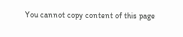You cannot copy content of this page